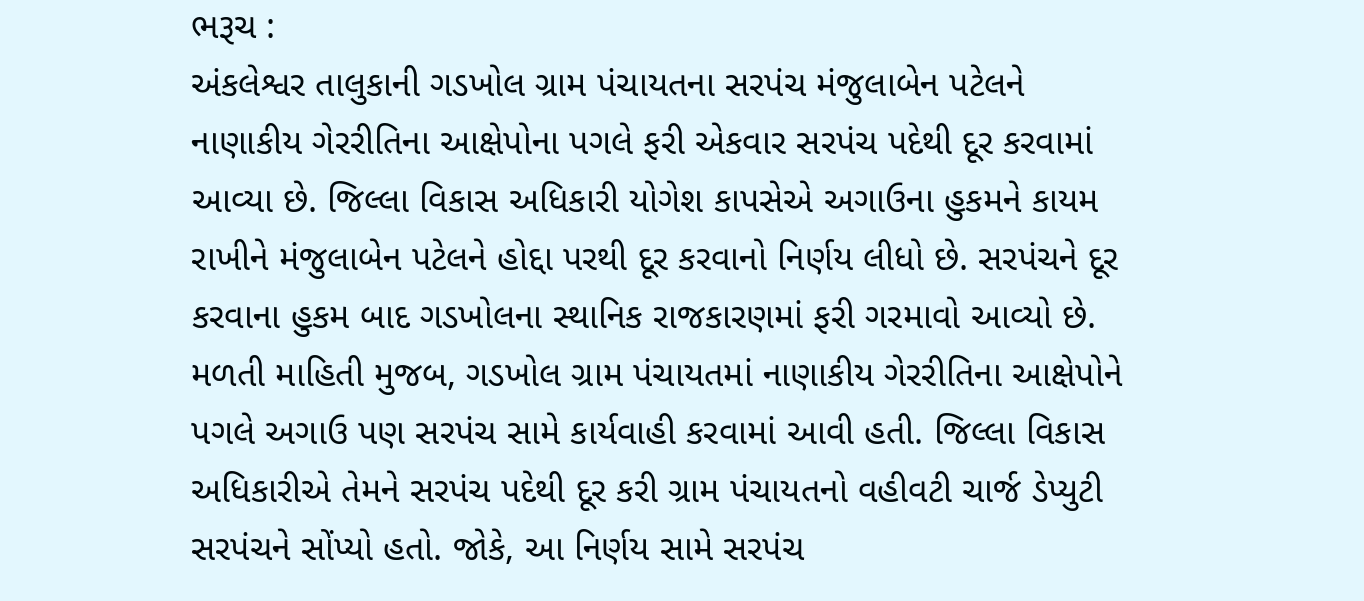ભરૂચ :
અંકલેશ્વર તાલુકાની ગડખોલ ગ્રામ પંચાયતના સરપંચ મંજુલાબેન પટેલને નાણાકીય ગેરરીતિના આક્ષેપોના પગલે ફરી એકવાર સરપંચ પદેથી દૂર કરવામાં આવ્યા છે. જિલ્લા વિકાસ અધિકારી યોગેશ કાપસેએ અગાઉના હુકમને કાયમ રાખીને મંજુલાબેન પટેલને હોદ્દા પરથી દૂર કરવાનો નિર્ણય લીધો છે. સરપંચને દૂર કરવાના હુકમ બાદ ગડખોલના સ્થાનિક રાજકારણમાં ફરી ગરમાવો આવ્યો છે.
મળતી માહિતી મુજબ, ગડખોલ ગ્રામ પંચાયતમાં નાણાકીય ગેરરીતિના આક્ષેપોને પગલે અગાઉ પણ સરપંચ સામે કાર્યવાહી કરવામાં આવી હતી. જિલ્લા વિકાસ અધિકારીએ તેમને સરપંચ પદેથી દૂર કરી ગ્રામ પંચાયતનો વહીવટી ચાર્જ ડેપ્યુટી સરપંચને સોંપ્યો હતો. જોકે, આ નિર્ણય સામે સરપંચ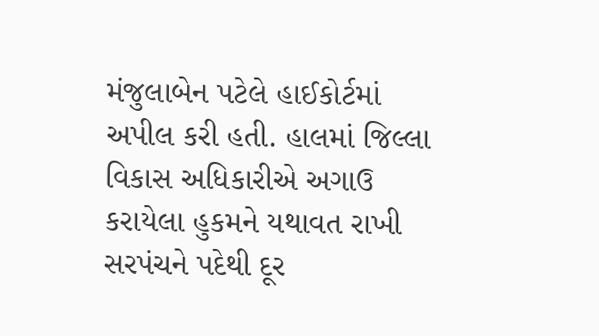મંજુલાબેન પટેલે હાઈકોર્ટમાં અપીલ કરી હતી. હાલમાં જિલ્લા વિકાસ અધિકારીએ અગાઉ કરાયેલા હુકમને યથાવત રાખી સરપંચને પદેથી દૂર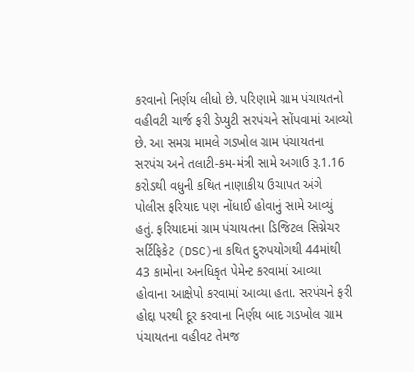કરવાનો નિર્ણય લીધો છે. પરિણામે ગ્રામ પંચાયતનો વહીવટી ચાર્જ ફરી ડેપ્યુટી સરપંચને સોંપવામાં આવ્યો છે. આ સમગ્ર મામલે ગડખોલ ગ્રામ પંચાયતના સરપંચ અને તલાટી-કમ-મંત્રી સામે અગાઉ રૂ.1.16 કરોડથી વધુની કથિત નાણાકીય ઉચાપત અંગે પોલીસ ફરિયાદ પણ નોંધાઈ હોવાનું સામે આવ્યું હતું. ફરિયાદમાં ગ્રામ પંચાયતના ડિજિટલ સિગ્નેચર સર્ટિફિકેટ (DSC)ના કથિત દુરુપયોગથી 44માંથી 43 કામોના અનધિકૃત પેમેન્ટ કરવામાં આવ્યા હોવાના આક્ષેપો કરવામાં આવ્યા હતા. સરપંચને ફરી હોદ્દા પરથી દૂર કરવાના નિર્ણય બાદ ગડખોલ ગ્રામ પંચાયતના વહીવટ તેમજ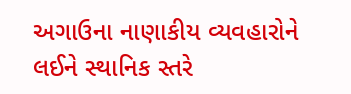અગાઉના નાણાકીય વ્યવહારોને લઈને સ્થાનિક સ્તરે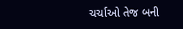ચર્ચાઓ તેજ બની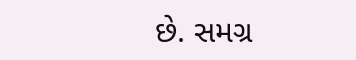છે. સમગ્ર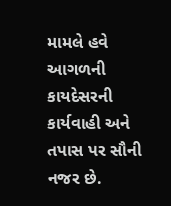મામલે હવે આગળની કાયદેસરની કાર્યવાહી અને તપાસ પર સૌની નજર છે.